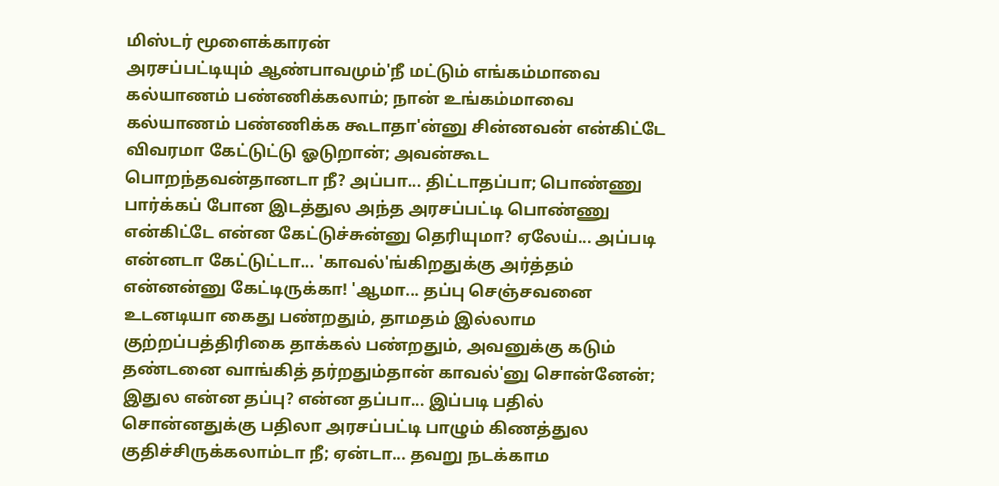மிஸ்டர் மூளைக்காரன்
அரசப்பட்டியும் ஆண்பாவமும்'நீ மட்டும் எங்கம்மாவை கல்யாணம் பண்ணிக்கலாம்; நான் உங்கம்மாவை கல்யாணம் பண்ணிக்க கூடாதா'ன்னு சின்னவன் என்கிட்டே விவரமா கேட்டுட்டு ஓடுறான்; அவன்கூட பொறந்தவன்தானடா நீ? அப்பா... திட்டாதப்பா; பொண்ணு பார்க்கப் போன இடத்துல அந்த அரசப்பட்டி பொண்ணு என்கிட்டே என்ன கேட்டுச்சுன்னு தெரியுமா? ஏலேய்... அப்படி என்னடா கேட்டுட்டா... 'காவல்'ங்கிறதுக்கு அர்த்தம் என்னன்னு கேட்டிருக்கா! 'ஆமா... தப்பு செஞ்சவனை உடனடியா கைது பண்றதும், தாமதம் இல்லாம குற்றப்பத்திரிகை தாக்கல் பண்றதும், அவனுக்கு கடும் தண்டனை வாங்கித் தர்றதும்தான் காவல்'னு சொன்னேன்; இதுல என்ன தப்பு? என்ன தப்பா... இப்படி பதில் சொன்னதுக்கு பதிலா அரசப்பட்டி பாழும் கிணத்துல குதிச்சிருக்கலாம்டா நீ; ஏன்டா... தவறு நடக்காம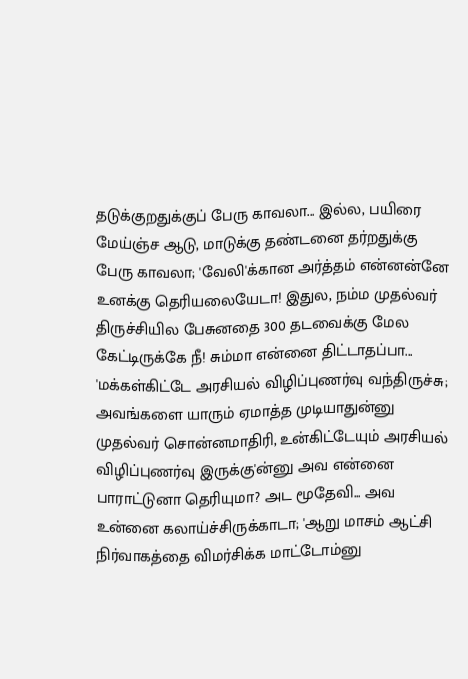தடுக்குறதுக்குப் பேரு காவலா... இல்ல, பயிரை மேய்ஞ்ச ஆடு, மாடுக்கு தண்டனை தர்றதுக்கு பேரு காவலா; 'வேலி'க்கான அர்த்தம் என்னன்னே உனக்கு தெரியலையேடா! இதுல, நம்ம முதல்வர் திருச்சியில பேசுனதை 300 தடவைக்கு மேல கேட்டிருக்கே நீ! சும்மா என்னை திட்டாதப்பா... 'மக்கள்கிட்டே அரசியல் விழிப்புணர்வு வந்திருச்சு; அவங்களை யாரும் ஏமாத்த முடியாதுன்னு முதல்வர் சொன்னமாதிரி, உன்கிட்டேயும் அரசியல் விழிப்புணர்வு இருக்கு'ன்னு அவ என்னை பாராட்டுனா தெரியுமா? அட மூதேவி... அவ உன்னை கலாய்ச்சிருக்காடா; 'ஆறு மாசம் ஆட்சி நிர்வாகத்தை விமர்சிக்க மாட்டோம்னு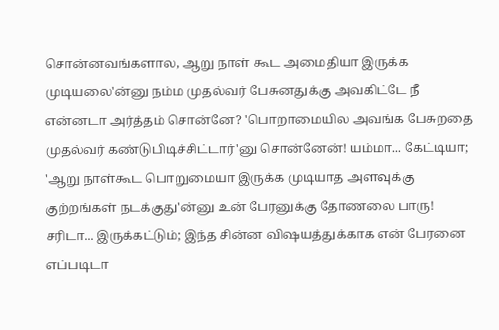சொன்னவங்களால, ஆறு நாள் கூட அமைதியா இருக்க முடியலை'ன்னு நம்ம முதல்வர் பேசுனதுக்கு அவகிட்டே நீ என்னடா அர்த்தம் சொன்னே? 'பொறாமையில அவங்க பேசுறதை முதல்வர் கண்டுபிடிச்சிட்டார்'னு சொன்னேன்! யம்மா... கேட்டியா; 'ஆறு நாள்கூட பொறுமையா இருக்க முடியாத அளவுக்கு குற்றங்கள் நடக்குது'ன்னு உன் பேரனுக்கு தோணலை பாரு! சரிடா... இருக்கட்டும்; இந்த சின்ன விஷயத்துக்காக என் பேரனை எப்படிடா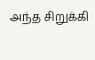அந்த சிறுக்கி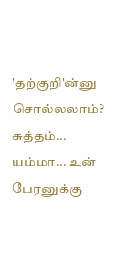'தற்குறி'ன்னு சொல்லலாம்? சுத்தம்... யம்மா... உன் பேரனுக்கு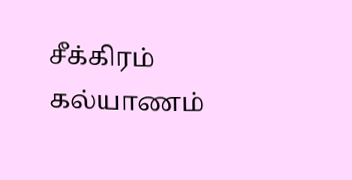சீக்கிரம் கல்யாணம்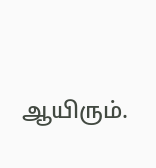ஆயிரும்.